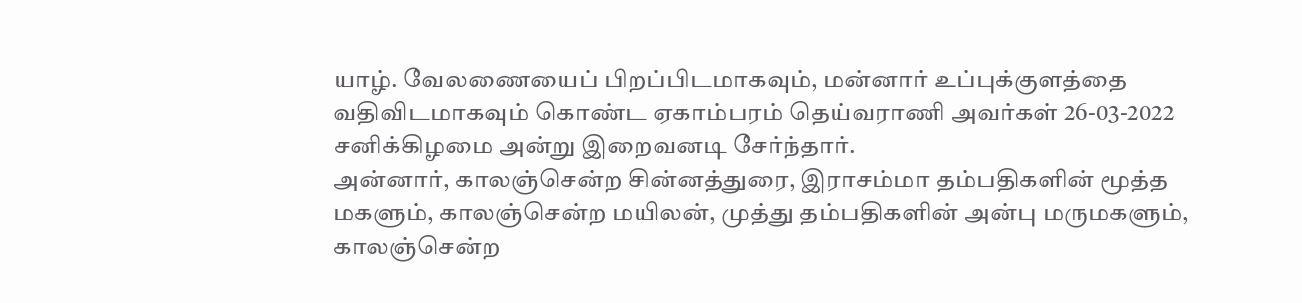யாழ். வேலணையைப் பிறப்பிடமாகவும், மன்னார் உப்புக்குளத்தை வதிவிடமாகவும் கொண்ட ஏகாம்பரம் தெய்வராணி அவர்கள் 26-03-2022 சனிக்கிழமை அன்று இறைவனடி சேர்ந்தார்.
அன்னார், காலஞ்சென்ற சின்னத்துரை, இராசம்மா தம்பதிகளின் மூத்த மகளும், காலஞ்சென்ற மயிலன், முத்து தம்பதிகளின் அன்பு மருமகளும்,
காலஞ்சென்ற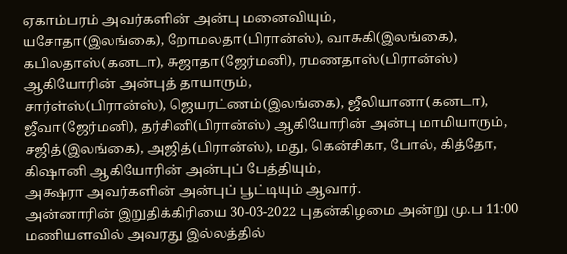ஏகாம்பரம் அவர்களின் அன்பு மனைவியும்,
யசோதா(இலங்கை), றோமலதா(பிரான்ஸ்), வாசுகி(இலங்கை), கபிலதாஸ்(கனடா), சுஜாதா(ஜேர்மனி), ரமணதாஸ்(பிரான்ஸ்) ஆகியோரின் அன்புத் தாயாரும்,
சார்ள்ஸ்(பிரான்ஸ்), ஜெயரட்ணம்(இலங்கை), ஜீலியானா(கனடா), ஜீவா(ஜேர்மனி), தர்சினி(பிரான்ஸ்) ஆகியோரின் அன்பு மாமியாரும்,
சஜித்(இலங்கை), அஜித்(பிரான்ஸ்), மது, கென்சிகா, போல், கித்தோ, கிஷானி ஆகியோரின் அன்புப் பேத்தியும்,
அக்ஷரா அவர்களின் அன்புப் பூட்டியும் ஆவார்.
அன்னாரின் இறுதிக்கிரியை 30-03-2022 புதன்கிழமை அன்று மு.ப 11:00 மணியளவில் அவரது இல்லத்தில்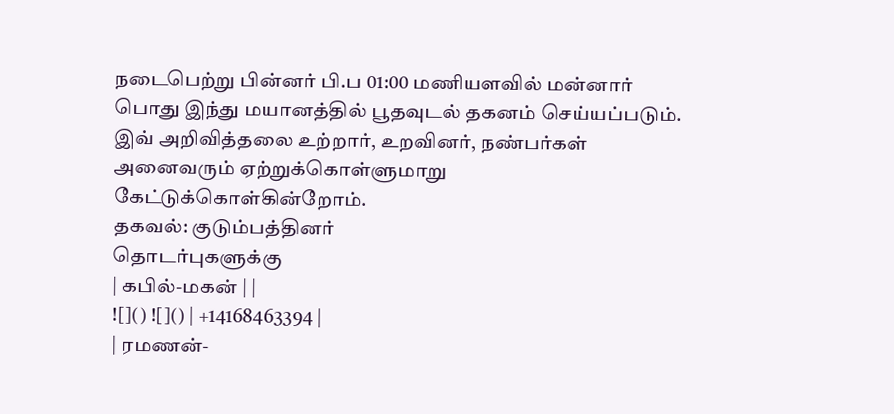நடைபெற்று பின்னர் பி.ப 01:00 மணியளவில் மன்னார் பொது இந்து மயானத்தில் பூதவுடல் தகனம் செய்யப்படும்.
இவ் அறிவித்தலை உற்றார், உறவினர், நண்பர்கள் அனைவரும் ஏற்றுக்கொள்ளுமாறு கேட்டுக்கொள்கின்றோம்.
தகவல்: குடும்பத்தினர்
தொடர்புகளுக்கு
| கபில்-மகன் | |
![]() ![]() | +14168463394 |
| ரமணன்-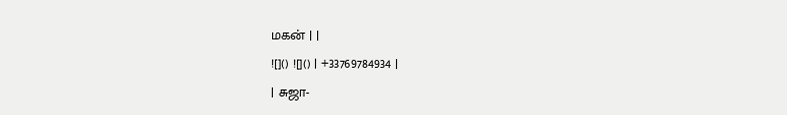மகன் | |
![]() ![]() | +33769784934 |
| சுஜா-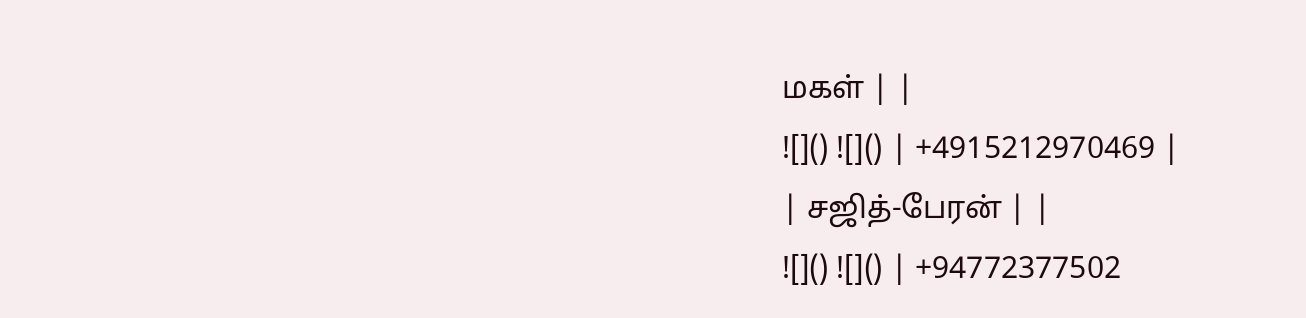மகள் | |
![]() ![]() | +4915212970469 |
| சஜித்-பேரன் | |
![]() ![]() | +94772377502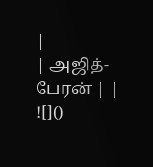|
| அஜித்-பேரன் | |
![]()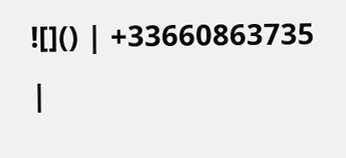![]() | +33660863735 |